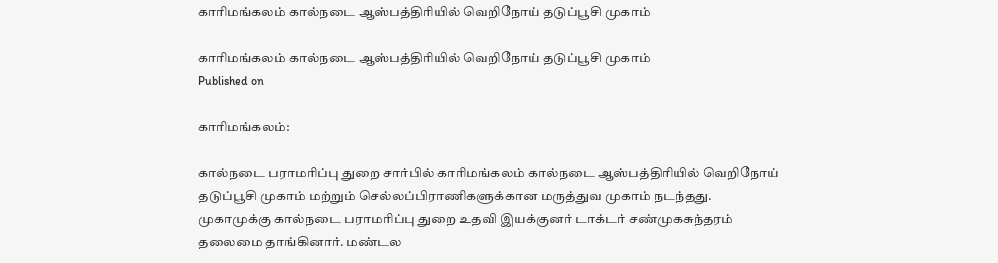காரிமங்கலம் கால்நடை ஆஸ்பத்திரியில் வெறிநோய் தடுப்பூசி முகாம்

காரிமங்கலம் கால்நடை ஆஸ்பத்திரியில் வெறிநோய் தடுப்பூசி முகாம்
Published on

காரிமங்கலம்:

கால்நடை பராமரிப்பு துறை சார்பில் காரிமங்கலம் கால்நடை ஆஸ்பத்திரியில் வெறிநோய் தடுப்பூசி முகாம் மற்றும் செல்லப்பிராணிகளுக்கான மருத்துவ முகாம் நடந்தது. முகாமுக்கு கால்நடை பராமரிப்பு துறை உதவி இயக்குனர் டாக்டர் சண்முகசுந்தரம் தலைமை தாங்கினார். மண்டல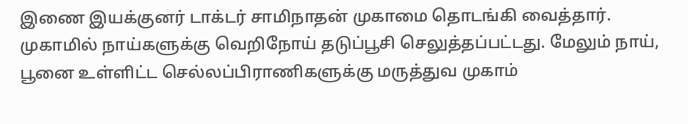இணை இயக்குனர் டாக்டர் சாமிநாதன் முகாமை தொடங்கி வைத்தார். முகாமில் நாய்களுக்கு வெறிநோய் தடுப்பூசி செலுத்தப்பட்டது. மேலும் நாய், பூனை உள்ளிட்ட செல்லப்பிராணிகளுக்கு மருத்துவ முகாம்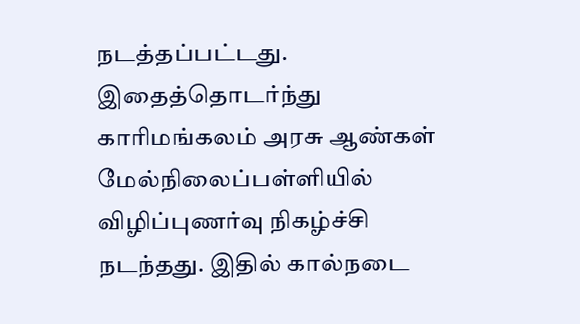நடத்தப்பட்டது. இதைத்தொடர்ந்து காரிமங்கலம் அரசு ஆண்கள் மேல்நிலைப்பள்ளியில் விழிப்புணர்வு நிகழ்ச்சி நடந்தது. இதில் கால்நடை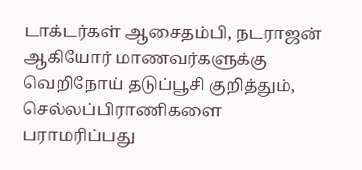டாக்டர்கள் ஆசைதம்பி, நடராஜன் ஆகியோர் மாணவர்களுக்கு வெறிநோய் தடுப்பூசி குறித்தும், செல்லப்பிராணிகளை பராமரிப்பது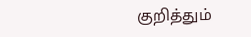குறித்தும்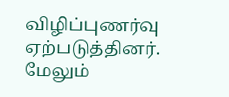விழிப்புணர்வு ஏற்படுத்தினர். மேலும்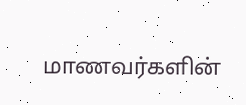மாணவர்களின்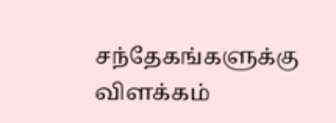சந்தேகங்களுக்கு விளக்கம்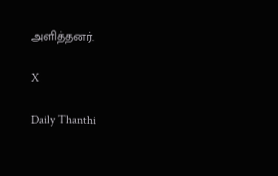அளித்தனர்.

X

Daily Thanthi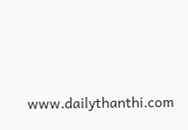www.dailythanthi.com